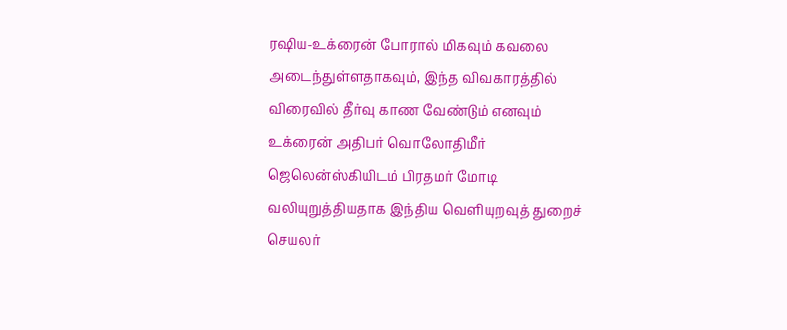ரஷிய-உக்ரைன் போரால் மிகவும் கவலை அடைந்துள்ளதாகவும், இந்த விவகாரத்தில் விரைவில் தீர்வு காண வேண்டும் எனவும் உக்ரைன் அதிபர் வொலோதிமீர் ஜெலென்ஸ்கியிடம் பிரதமர் மோடி வலியுறுத்தியதாக இந்திய வெளியுறவுத் துறைச் செயலர்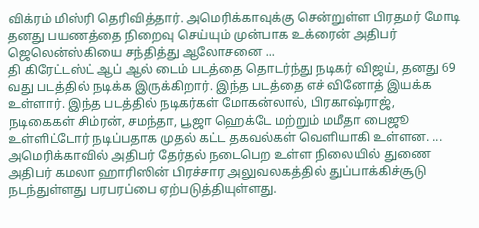விக்ரம் மிஸ்ரி தெரிவித்தார். அமெரிக்காவுக்கு சென்றுள்ள பிரதமர் மோடி தனது பயணத்தை நிறைவு செய்யும் முன்பாக உக்ரைன் அதிபர் ஜெலென்ஸ்கியை சந்தித்து ஆலோசனை ...
தி கிரேட்டஸ்ட் ஆப் ஆல் டைம் படத்தை தொடர்ந்து நடிகர் விஜய், தனது 69 வது படத்தில் நடிக்க இருக்கிறார். இந்த படத்தை எச் வினோத் இயக்க உள்ளார். இந்த படத்தில் நடிகர்கள் மோகன்லால், பிரகாஷ்ராஜ், நடிகைகள் சிம்ரன், சமந்தா, பூஜா ஹெக்டே மற்றும் மமீதா பைஜூ உள்ளிட்டோர் நடிப்பதாக முதல் கட்ட தகவல்கள் வெளியாகி உள்ளன. ...
அமெரிக்காவில் அதிபர் தேர்தல் நடைபெற உள்ள நிலையில் துணை அதிபர் கமலா ஹாரிஸின் பிரச்சார அலுவலகத்தில் துப்பாக்கிச்சூடு நடந்துள்ளது பரபரப்பை ஏற்படுத்தியுள்ளது.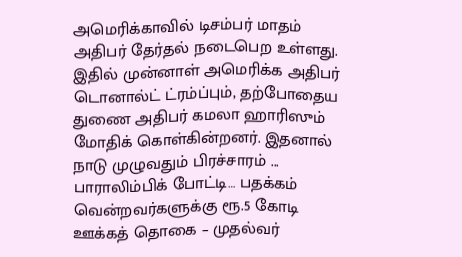அமெரிக்காவில் டிசம்பர் மாதம் அதிபர் தேர்தல் நடைபெற உள்ளது. இதில் முன்னாள் அமெரிக்க அதிபர் டொனால்ட் ட்ரம்ப்பும், தற்போதைய துணை அதிபர் கமலா ஹாரிஸும் மோதிக் கொள்கின்றனர். இதனால் நாடு முழுவதும் பிரச்சாரம் ...
பாராலிம்பிக் போட்டி… பதக்கம் வென்றவர்களுக்கு ரூ.5 கோடி ஊக்கத் தொகை – முதல்வர்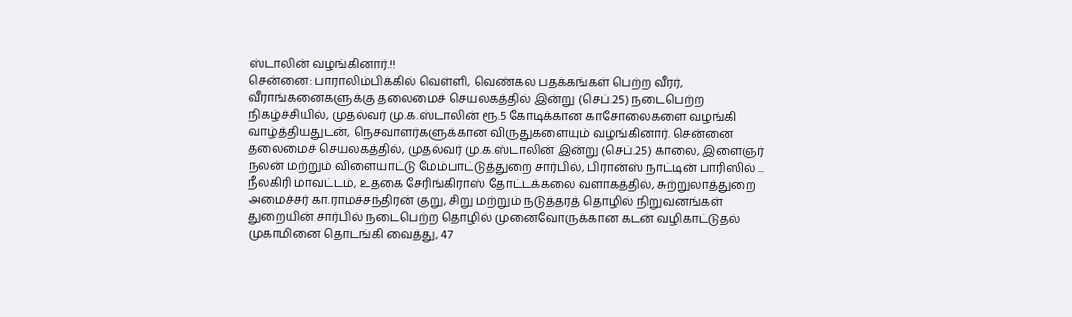ஸ்டாலின் வழங்கினார்.!!
சென்னை: பாராலிம்பிக்கில் வெள்ளி, வெண்கல பதக்கங்கள் பெற்ற வீரர், வீராங்கனைகளுக்கு தலைமைச் செயலகத்தில் இன்று (செப்.25) நடைபெற்ற நிகழ்ச்சியில், முதல்வர் மு.க.ஸ்டாலின் ரூ.5 கோடிக்கான காசோலைகளை வழங்கி வாழ்த்தியதுடன், நெசவாளர்களுக்கான விருதுகளையும் வழங்கினார். சென்னை தலைமைச் செயலகத்தில், முதல்வர் மு.க.ஸ்டாலின் இன்று (செப்.25) காலை, இளைஞர் நலன் மற்றும் விளையாட்டு மேம்பாட்டுத்துறை சார்பில், பிரான்ஸ் நாட்டின் பாரிஸில் ...
நீலகிரி மாவட்டம், உதகை சேரிங்கிராஸ் தோட்டக்கலை வளாகத்தில், சுற்றுலாத்துறை அமைச்சர் கா.ராமச்சந்திரன் குறு, சிறு மற்றும் நடுத்தரத் தொழில் நிறுவனங்கள் துறையின் சார்பில் நடைபெற்ற தொழில் முனைவோருக்கான கடன் வழிகாட்டுதல் முகாமினை தொடங்கி வைத்து, 47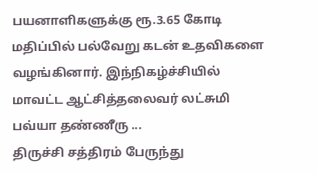பயனாளிகளுக்கு ரூ.3.65 கோடி மதிப்பில் பல்வேறு கடன் உதவிகளை வழங்கினார். இந்நிகழ்ச்சியில் மாவட்ட ஆட்சித்தலைவர் லட்சுமி பவ்யா தண்ணீரு ...
திருச்சி சத்திரம் பேருந்து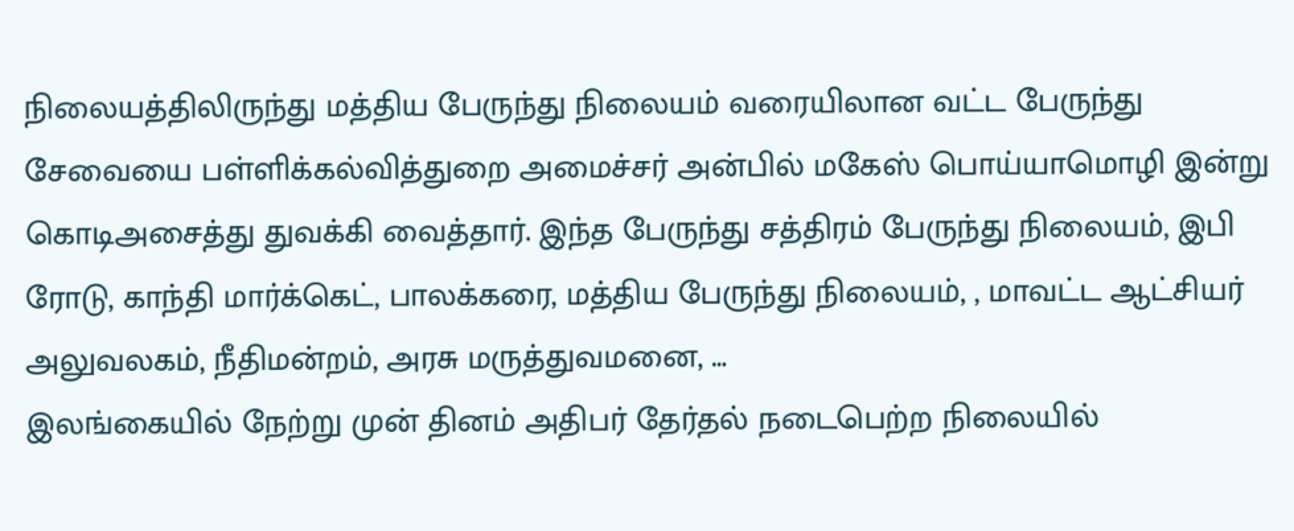நிலையத்திலிருந்து மத்திய பேருந்து நிலையம் வரையிலான வட்ட பேருந்து சேவையை பள்ளிக்கல்வித்துறை அமைச்சர் அன்பில் மகேஸ் பொய்யாமொழி இன்று கொடிஅசைத்து துவக்கி வைத்தார். இந்த பேருந்து சத்திரம் பேருந்து நிலையம், இபி ரோடு, காந்தி மார்க்கெட், பாலக்கரை, மத்திய பேருந்து நிலையம், , மாவட்ட ஆட்சியர் அலுவலகம், நீதிமன்றம், அரசு மருத்துவமனை, ...
இலங்கையில் நேற்று முன் தினம் அதிபர் தேர்தல் நடைபெற்ற நிலையில்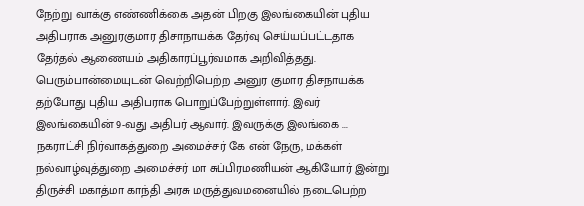நேற்று வாக்கு எண்ணிக்கை அதன் பிறகு இலங்கையின் புதிய அதிபராக அனுரகுமார திசாநாயக்க தேர்வு செய்யப்பட்டதாக தேர்தல் ஆணையம் அதிகாரப்பூர்வமாக அறிவித்தது. பெரும்பான்மையுடன் வெற்றிபெற்ற அனுர குமார திசநாயக்க தற்போது புதிய அதிபராக பொறுப்பேற்றுள்ளார். இவர் இலங்கையின் 9-வது அதிபர் ஆவார். இவருக்கு இலங்கை ...
நகராட்சி நிர்வாகத்துறை அமைச்சர் கே என் நேரு, மக்கள் நல்வாழ்வுத்துறை அமைச்சர் மா சுப்பிரமணியன் ஆகியோர் இன்று திருச்சி மகாத்மா காந்தி அரசு மருத்துவமனையில் நடைபெற்ற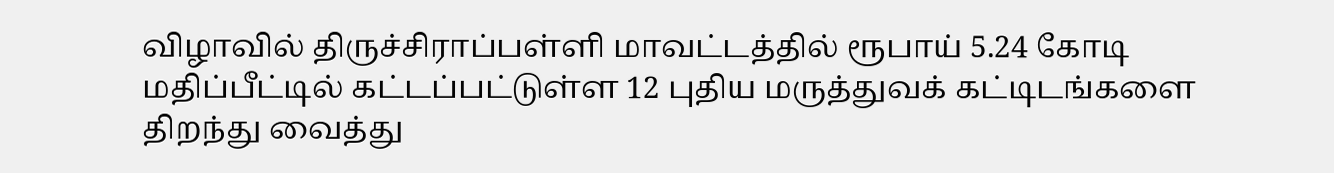விழாவில் திருச்சிராப்பள்ளி மாவட்டத்தில் ரூபாய் 5.24 கோடி மதிப்பீட்டில் கட்டப்பட்டுள்ள 12 புதிய மருத்துவக் கட்டிடங்களை திறந்து வைத்து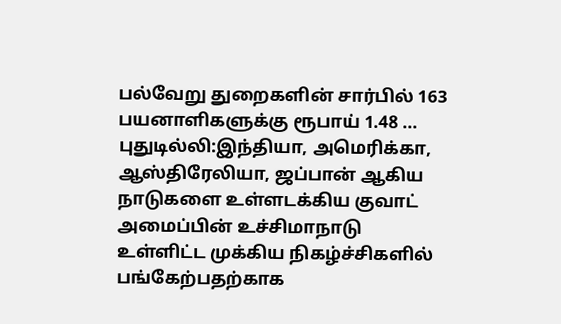பல்வேறு துறைகளின் சார்பில் 163 பயனாளிகளுக்கு ரூபாய் 1.48 ...
புதுடில்லி:இந்தியா, அமெரிக்கா, ஆஸ்திரேலியா, ஜப்பான் ஆகிய நாடுகளை உள்ளடக்கிய குவாட் அமைப்பின் உச்சிமாநாடு உள்ளிட்ட முக்கிய நிகழ்ச்சிகளில் பங்கேற்பதற்காக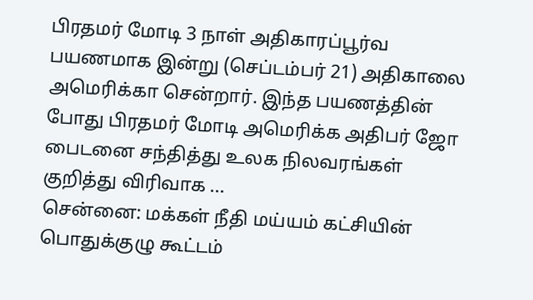பிரதமர் மோடி 3 நாள் அதிகாரப்பூர்வ பயணமாக இன்று (செப்டம்பர் 21) அதிகாலை அமெரிக்கா சென்றார். இந்த பயணத்தின் போது பிரதமர் மோடி அமெரிக்க அதிபர் ஜோ பைடனை சந்தித்து உலக நிலவரங்கள் குறித்து விரிவாக ...
சென்னை: மக்கள் நீதி மய்யம் கட்சியின் பொதுக்குழு கூட்டம்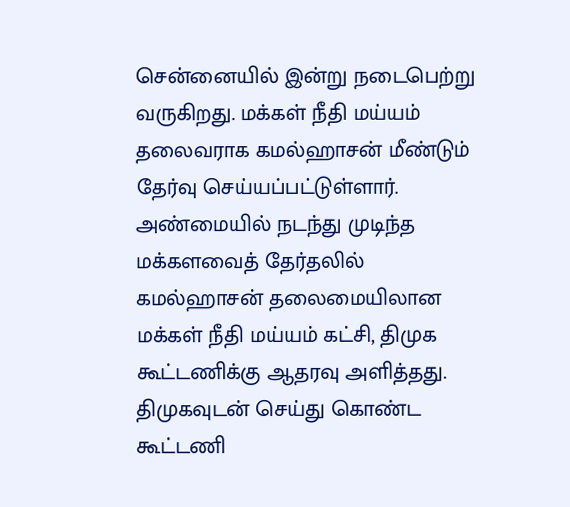சென்னையில் இன்று நடைபெற்று வருகிறது. மக்கள் நீதி மய்யம் தலைவராக கமல்ஹாசன் மீண்டும் தேர்வு செய்யப்பட்டுள்ளார். அண்மையில் நடந்து முடிந்த மக்களவைத் தேர்தலில் கமல்ஹாசன் தலைமையிலான மக்கள் நீதி மய்யம் கட்சி, திமுக கூட்டணிக்கு ஆதரவு அளித்தது. திமுகவுடன் செய்து கொண்ட கூட்டணி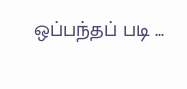ஒப்பந்தப் படி ...